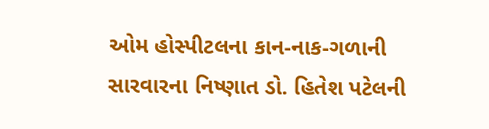ઓમ હોસ્પીટલના કાન-નાક-ગળાની સારવારના નિષ્ણાત ડો. હિતેશ પટેલની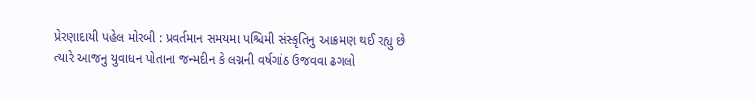પ્રેરણાદાયી પહેલ મોરબી : પ્રવર્તમાન સમયમા પશ્ચિમી સંસ્કૃતિનુ આક્રમણ થઈ રહ્યુ છે ત્યારે આજનુ યુવાધન પોતાના જન્મદીન કે લગ્નની વર્ષગાંઠ ઉજવવા ઢગલો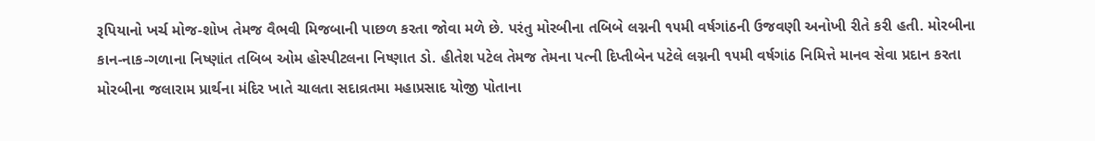રૂપિયાનો ખર્ચ મોજ-શોખ તેમજ વૈભવી મિજબાની પાછળ કરતા જોવા મળે છે. પરંતુ મોરબીના તબિબે લગ્નની ૧૫મી વર્ષગાંઠની ઉજવણી અનોખી રીતે કરી હતી. મોરબીના કાન-નાક-ગળાના નિષ્ણાંત તબિબ ઓમ હોસ્પીટલના નિષ્ણાત ડો. હીતેશ પટેલ તેમજ તેમના પત્ની દિપ્તીબેન પટેલે લગ્નની ૧૫મી વર્ષગાંઠ નિમિત્તે માનવ સેવા પ્રદાન કરતા મોરબીના જલારામ પ્રાર્થના મંદિર ખાતે ચાલતા સદાવ્રતમા મહાપ્રસાદ યોજી પોતાના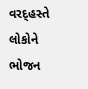વરદ્હસ્તે લોકોને ભોજન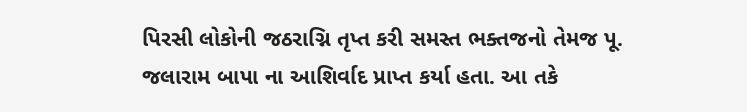પિરસી લોકોની જઠરાગ્નિ તૃપ્ત કરી સમસ્ત ભક્તજનો તેમજ પૂ. જલારામ બાપા ના આશિર્વાદ પ્રાપ્ત કર્યા હતા. આ તકે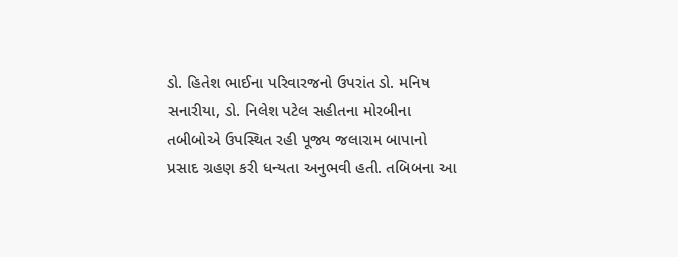ડો. હિતેશ ભાઈના પરિવારજનો ઉપરાંત ડો. મનિષ સનારીયા, ડો. નિલેશ પટેલ સહીતના મોરબીના તબીબોએ ઉપસ્થિત રહી પૂજ્ય જલારામ બાપાનો પ્રસાદ ગ્રહણ કરી ધન્યતા અનુભવી હતી. તબિબના આ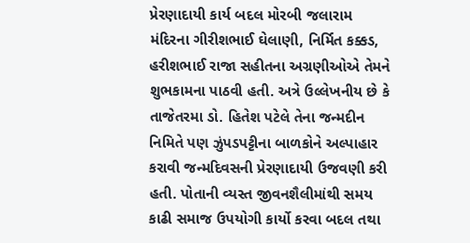પ્રેરણાદાયી કાર્ય બદલ મોરબી જલારામ મંદિરના ગીરીશભાઈ ઘેલાણી, નિર્મિત કક્કડ, હરીશભાઈ રાજા સહીતના અગ્રણીઓએ તેમને શુભકામના પાઠવી હતી. અત્રે ઉલ્લેખનીય છે કે તાજેતરમા ડો. હિતેશ પટેલે તેના જન્મદીન નિમિતે પણ ઝુંપડપટ્ટીના બાળકોને અલ્પાહાર કરાવી જન્મદિવસની પ્રેરણાદાયી ઉજવણી કરી હતી. પોતાની વ્યસ્ત જીવનશૈલીમાંથી સમય કાઢી સમાજ ઉપયોગી કાર્યો કરવા બદલ તથા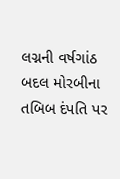લગ્નની વર્ષગાંઠ બદલ મોરબીના તબિબ દંપતિ પર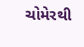ચોમેરથી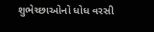શુભેચ્છાઓનો ધોધ વરસી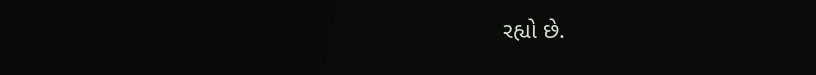રહ્યો છે.